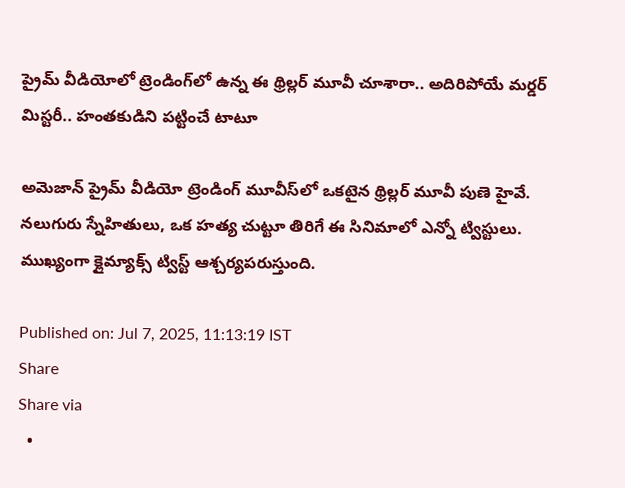ప్రైమ్ వీడియోలో ట్రెండింగ్‌లో ఉన్న ఈ థ్రిల్లర్ మూవీ చూశారా.. అదిరిపోయే మర్డర్ మిస్టరీ.. హంతకుడిని పట్టించే టాటూ

అమెజాన్ ప్రైమ్ వీడియో ట్రెండింగ్ మూవీస్‌లో ఒకటైన థ్రిల్లర్ మూవీ పుణె హైవే. నలుగురు స్నేహితులు, ఒక హత్య చుట్టూ తిరిగే ఈ సినిమాలో ఎన్నో ట్విస్టులు. ముఖ్యంగా క్లైమ్యాక్స్ ట్విస్ట్ ఆశ్చర్యపరుస్తుంది.

Published on: Jul 7, 2025, 11:13:19 IST
Share
Share via
  •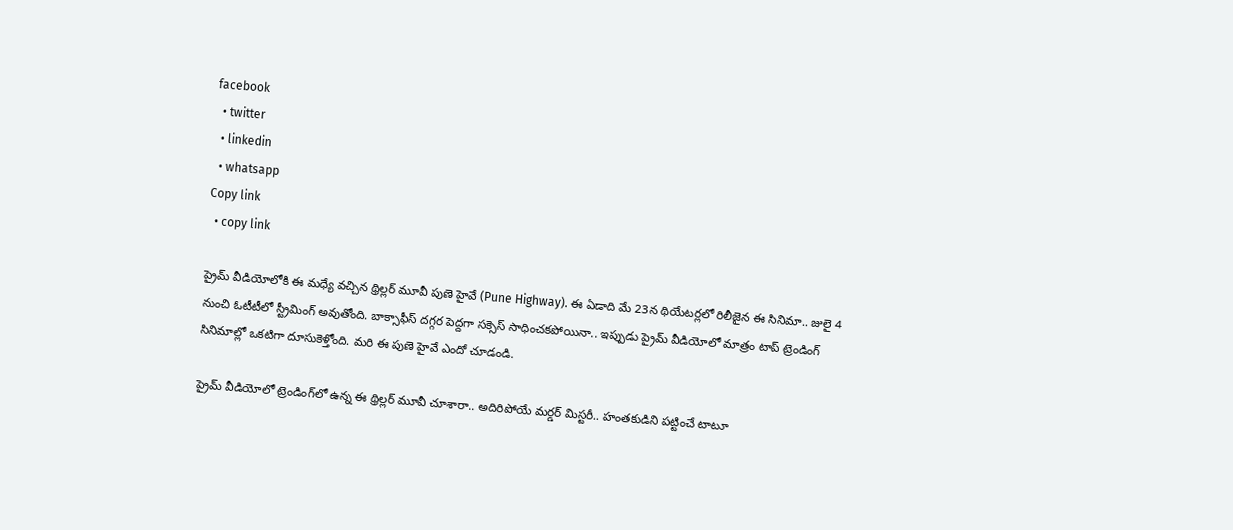facebook
  • twitter
  • linkedin
  • whatsapp
Copy link
  • copy link

ప్రైమ్ వీడియోలోకి ఈ మధ్యే వచ్చిన థ్రిల్లర్ మూవీ పుణె హైవే (Pune Highway). ఈ ఏడాది మే 23న థియేటర్లలో రిలీజైన ఈ సినిమా.. జులై 4 నుంచి ఓటీటీలో స్ట్రీమింగ్ అవుతోంది. బాక్సాఫీస్ దగ్గర పెద్దగా సక్సెస్ సాధించకపోయినా.. ఇప్పుడు ప్రైమ్ వీడియోలో మాత్రం టాప్ ట్రెండింగ్ సినిమాల్లో ఒకటిగా దూసుకెళ్తోంది. మరి ఈ పుణె హైవే ఎందో చూడండి.

ప్రైమ్ వీడియోలో ట్రెండింగ్‌లో ఉన్న ఈ థ్రిల్లర్ మూవీ చూశారా.. అదిరిపోయే మర్డర్ మిస్టరీ.. హంతకుడిని పట్టించే టాటూ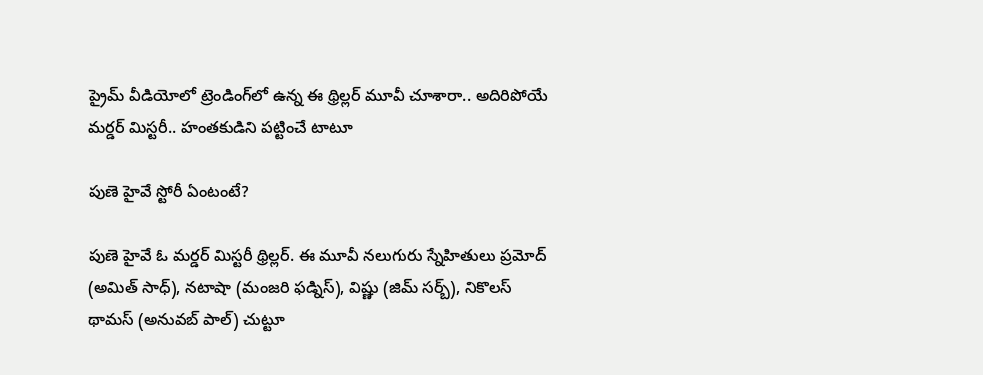ప్రైమ్ వీడియోలో ట్రెండింగ్‌లో ఉన్న ఈ థ్రిల్లర్ మూవీ చూశారా.. అదిరిపోయే మర్డర్ మిస్టరీ.. హంతకుడిని పట్టించే టాటూ

పుణె హైవే స్టోరీ ఏంటంటే?

పుణె హైవే ఓ మర్డర్ మిస్టరీ థ్రిల్లర్. ఈ మూవీ నలుగురు స్నేహితులు ప్రమోద్ (అమిత్ సాధ్), నటాషా (మంజరి ఫడ్నిస్), విష్ణు (జిమ్ సర్బ్), నికొలస్ థామస్ (అనువబ్ పాల్) చుట్టూ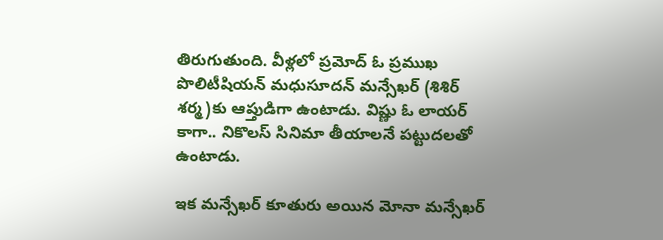తిరుగుతుంది. వీళ్లలో ప్రమోద్ ఓ ప్రముఖ పొలిటీషియన్ మధుసూదన్ మన్సేఖర్ (శిశిర్ శర్మ)కు ఆప్తుడిగా ఉంటాడు. విష్ణు ఓ లాయర్ కాగా.. నికొలస్ సినిమా తీయాలనే పట్టుదలతో ఉంటాడు.

ఇక మన్సేఖర్ కూతురు అయిన మోనా మన్సేఖర్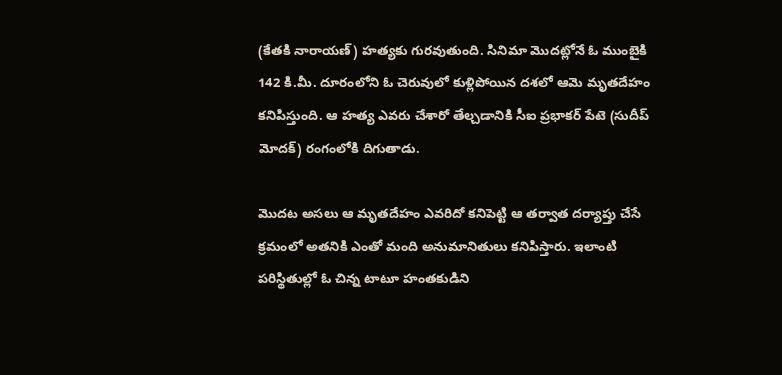(కేతకి నారాయణ్) హత్యకు గురవుతుంది. సినిమా మొదట్లోనే ఓ ముంబైకి 142 కి.మీ. దూరంలోని ఓ చెరువులో కుళ్లిపోయిన దశలో ఆమె మృతదేహం కనిపిస్తుంది. ఆ హత్య ఎవరు చేశారో తేల్చడానికి సీఐ ప్రభాకర్ పేటె (సుదీప్ మోదక్) రంగంలోకి దిగుతాడు.

మొదట అసలు ఆ మృతదేహం ఎవరిదో కనిపెట్టి ఆ తర్వాత దర్యాప్తు చేసే క్రమంలో అతనికి ఎంతో మంది అనుమానితులు కనిపిస్తారు. ఇలాంటి పరిస్థితుల్లో ఓ చిన్న టాటూ హంతకుడిని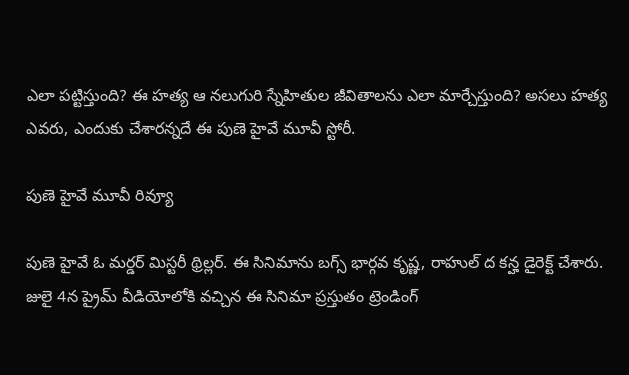ఎలా పట్టిస్తుంది? ఈ హత్య ఆ నలుగురి స్నేహితుల జీవితాలను ఎలా మార్చేస్తుంది? అసలు హత్య ఎవరు, ఎందుకు చేశారన్నదే ఈ పుణె హైవే మూవీ స్టోరీ.

పుణె హైవే మూవీ రివ్యూ

పుణె హైవే ఓ మర్డర్ మిస్టరీ థ్రిల్లర్. ఈ సినిమాను బగ్స్ భార్గవ కృష్ణ, రాహుల్ ద కన్హ డైరెక్ట్ చేశారు. జులై 4న ప్రైమ్ వీడియోలోకి వచ్చిన ఈ సినిమా ప్రస్తుతం ట్రెండింగ్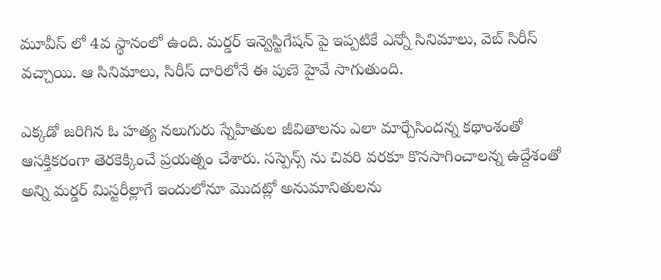మూవీస్ లో 4వ స్థానంలో ఉంది. మర్డర్ ఇన్వెస్టిగేషన్ పై ఇప్పటికే ఎన్నో సినిమాలు, వెబ్ సిరీస్ వచ్చాయి. ఆ సినిమాలు, సిరీస్ దారిలోనే ఈ పుణె హైవే సాగుతుంది.

ఎక్కడో జరిగిన ఓ హత్య నలుగురు స్నేహితుల జీవితాలను ఎలా మార్చేసిందన్న కథాంశంతో ఆసక్తికరంగా తెరకెక్కించే ప్రయత్నం చేశారు. సస్పెన్స్ ను చివరి వరకూ కొనసాగించాలన్న ఉద్దేశంతో అన్ని మర్డర్ మిస్టరీల్లాగే ఇందులోనూ మొదట్లో అనుమానితులను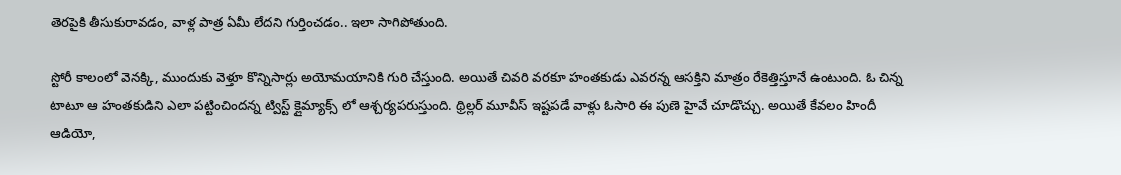తెరపైకి తీసుకురావడం, వాళ్ల పాత్ర ఏమీ లేదని గుర్తించడం.. ఇలా సాగిపోతుంది.

స్టోరీ కాలంలో వెనక్కి, ముందుకు వెళ్తూ కొన్నిసార్లు అయోమయానికి గురి చేస్తుంది. అయితే చివరి వరకూ హంతకుడు ఎవరన్న ఆసక్తిని మాత్రం రేకెత్తిస్తూనే ఉంటుంది. ఓ చిన్న టాటూ ఆ హంతకుడిని ఎలా పట్టించిందన్న ట్విస్ట్ క్లైమ్యాక్స్ లో ఆశ్చర్యపరుస్తుంది. థ్రిల్లర్ మూవీస్ ఇష్టపడే వాళ్లు ఓసారి ఈ పుణె హైవే చూడొచ్చు. అయితే కేవలం హిందీ ఆడియో,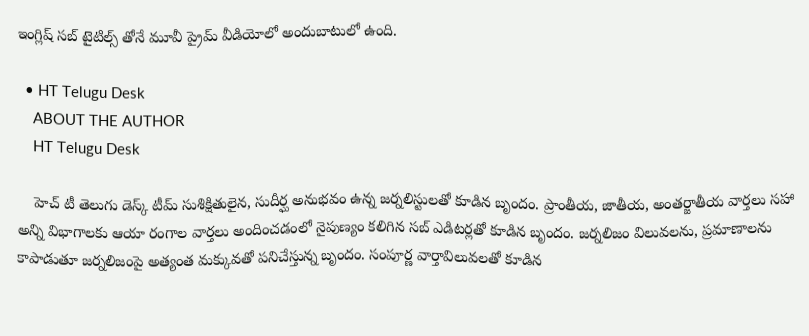ఇంగ్లిష్ సబ్ టైటిల్స్ తోనే మూవీ ప్రైమ్ వీడియోలో అందుబాటులో ఉంది.

  • HT Telugu Desk
    ABOUT THE AUTHOR
    HT Telugu Desk

    హెచ్ టీ తెలుగు డెస్క్ టీమ్ సుశిక్షితులైన, సుదీర్ఘ అనుభవం ఉన్న జర్నలిస్టులతో కూడిన బృందం. ప్రాంతీయ, జాతీయ, అంతర్జాతీయ వార్తలు సహా అన్ని విభాగాలకు ఆయా రంగాల వార్తలు అందించడంలో నైపుణ్యం కలిగిన సబ్ ఎడిటర్లతో కూడిన బృందం. జర్నలిజం విలువలను, ప్రమాణాలను కాపాడుతూ జర్నలిజంపై అత్యంత మక్కువతో పనిచేస్తున్న బృందం. సంపూర్ణ వార్తావిలువలతో కూడిన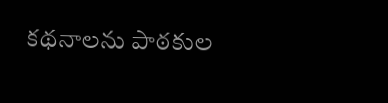కథనాలను పాఠకుల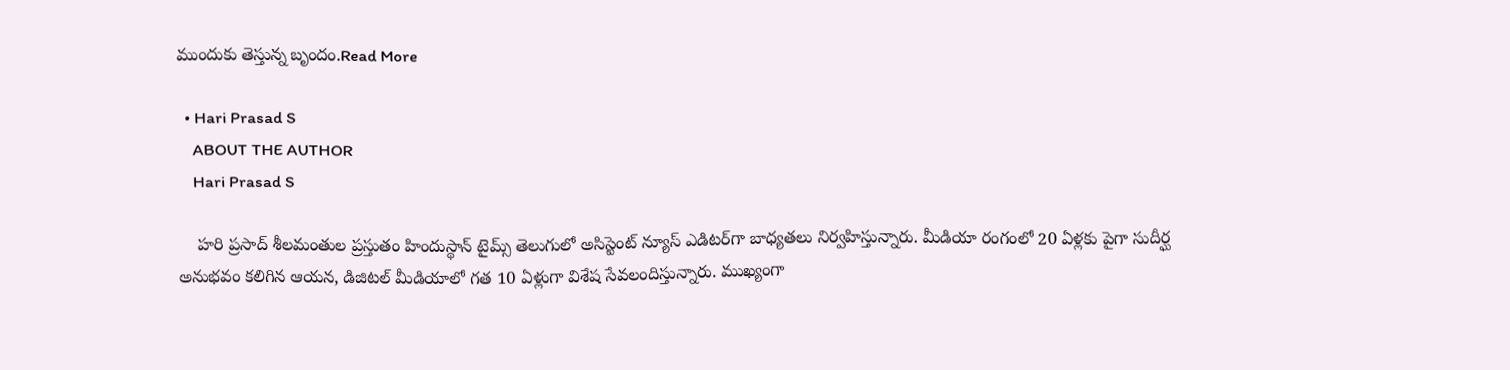ముందుకు తెస్తున్న బృందం.Read More

  • Hari Prasad S
    ABOUT THE AUTHOR
    Hari Prasad S

    హరి ప్రసాద్ శీలమంతుల ప్రస్తుతం హిందుస్థాన్ టైమ్స్ తెలుగులో అసిస్టెంట్ న్యూస్ ఎడిటర్‌గా బాధ్యతలు నిర్వహిస్తున్నారు. మీడియా రంగంలో 20 ఏళ్లకు పైగా సుదీర్ఘ అనుభవం కలిగిన ఆయన, డిజిటల్ మీడియాలో గత 10 ఏళ్లుగా విశేష సేవలందిస్తున్నారు. ముఖ్యంగా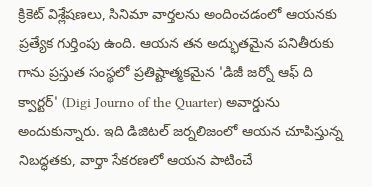క్రికెట్ విశ్లేషణలు, సినిమా వార్తలను అందించడంలో ఆయనకు ప్రత్యేక గుర్తింపు ఉంది. ఆయన తన అద్భుతమైన పనితీరుకు గాను ప్రస్తుత సంస్థలో ప్రతిష్టాత్మకమైన 'డిజీ జర్నో ఆఫ్ ది క్వార్టర్' (Digi Journo of the Quarter) అవార్డును అందుకున్నారు. ఇది డిజిటల్ జర్నలిజంలో ఆయన చూపిస్తున్న నిబద్ధతకు, వార్తా సేకరణలో ఆయన పాటించే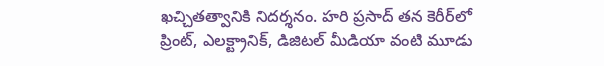ఖచ్చితత్వానికి నిదర్శనం. హరి ప్రసాద్ తన కెరీర్‌లో ప్రింట్, ఎలక్ట్రానిక్, డిజిటల్ మీడియా వంటి మూడు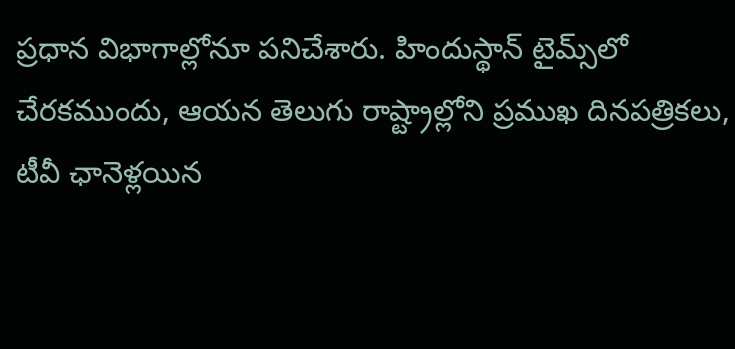ప్రధాన విభాగాల్లోనూ పనిచేశారు. హిందుస్థాన్ టైమ్స్‌లో చేరకముందు, ఆయన తెలుగు రాష్ట్రాల్లోని ప్రముఖ దినపత్రికలు, టీవీ ఛానెళ్లయిన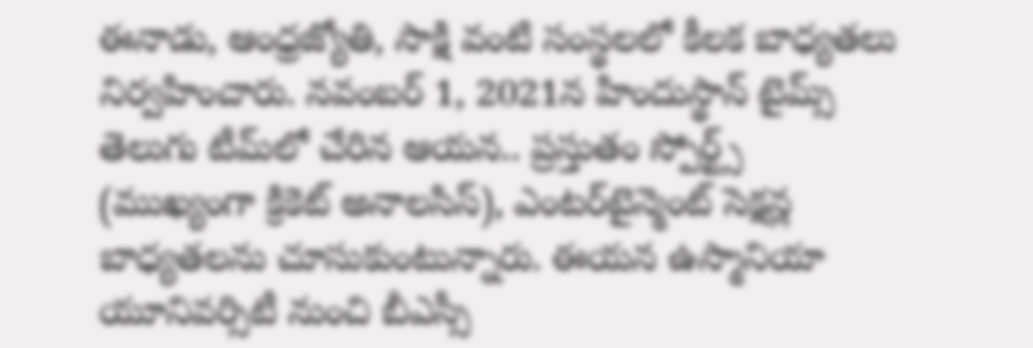ఈనాడు, ఆంధ్రజ్యోతి, సాక్షి వంటి సంస్థలలో కీలక బాధ్యతలు నిర్వహించారు. నవంబర్ 1, 2021న హిందుస్థాన్ టైమ్స్ తెలుగు టీమ్‌లో చేరిన ఆయన.. ప్రస్తుతం స్పోర్ట్స్ (ముఖ్యంగా క్రికెట్ అనాలసిస్), ఎంటర్‌టైన్మెంట్ సెక్షన్ల బాధ్యతలను చూసుకుంటున్నారు. ఈయన ఉస్మానియా యూనివర్సిటీ నుంచి బీఎస్సీ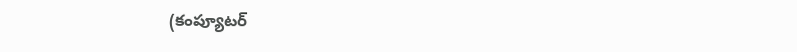(కంప్యూటర్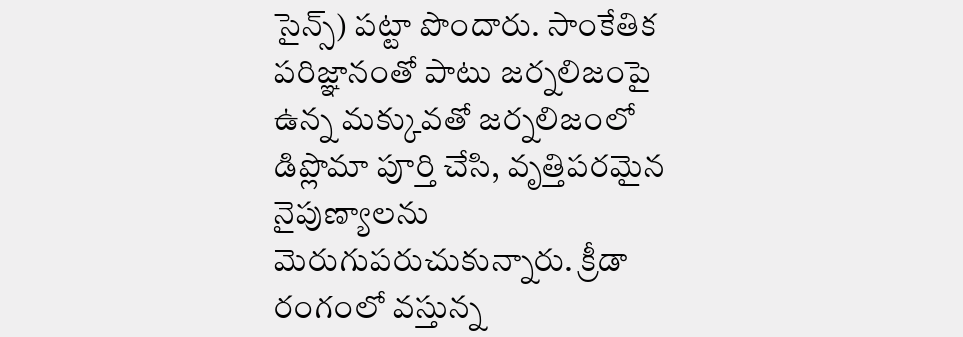సైన్స్) పట్టా పొందారు. సాంకేతిక పరిజ్ఞానంతో పాటు జర్నలిజంపై ఉన్న మక్కువతో జర్నలిజంలో డిప్లొమా పూర్తి చేసి, వృత్తిపరమైన నైపుణ్యాలను మెరుగుపరుచుకున్నారు. క్రీడా రంగంలో వస్తున్న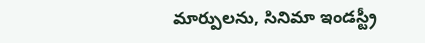మార్పులను, సినిమా ఇండస్ట్రీ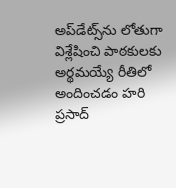అప్‌డేట్స్‌ను లోతుగా విశ్లేషించి పాఠకులకు అర్థమయ్యే రీతిలో అందించడం హరి ప్రసాద్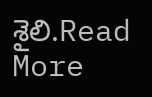శైలి.Read More